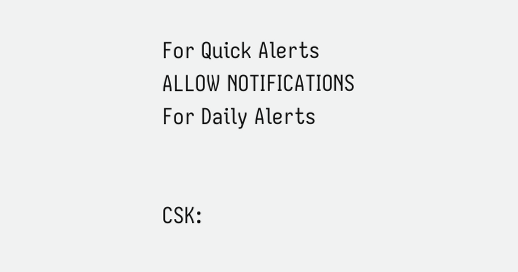For Quick Alerts
ALLOW NOTIFICATIONS
For Daily Alerts


CSK: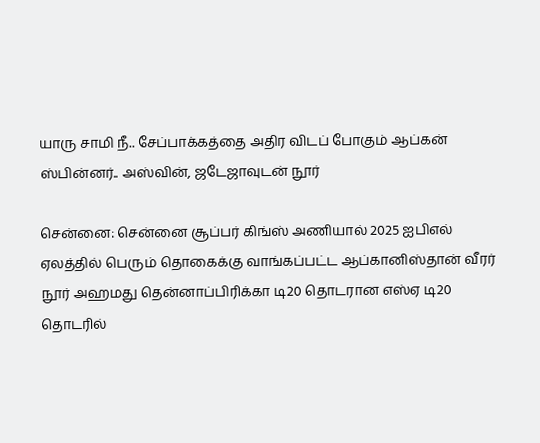யாரு சாமி நீ.. சேப்பாக்கத்தை அதிர விடப் போகும் ஆப்கன் ஸ்பின்னர்.. அஸ்வின், ஜடேஜாவுடன் நூர்

சென்னை: சென்னை சூப்பர் கிங்ஸ் அணியால் 2025 ஐபிஎல் ஏலத்தில் பெரும் தொகைக்கு வாங்கப்பட்ட ஆப்கானிஸ்தான் வீரர் நூர் அஹமது தென்னாப்பிரிக்கா டி20 தொடரான எஸ்ஏ டி20 தொடரில்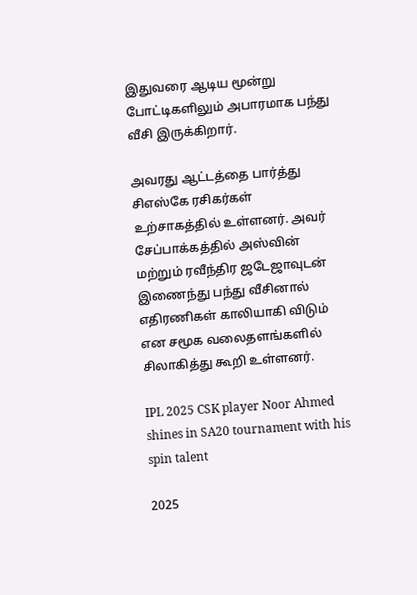இதுவரை ஆடிய மூன்று போட்டிகளிலும் அபாரமாக பந்து வீசி இருக்கிறார்.

அவரது ஆட்டத்தை பார்த்து சிஎஸ்கே ரசிகர்கள் உற்சாகத்தில் உள்ளனர். அவர் சேப்பாக்கத்தில் அஸ்வின் மற்றும் ரவீந்திர ஜடேஜாவுடன் இணைந்து பந்து வீசினால் எதிரணிகள் காலியாகி விடும் என சமூக வலைதளங்களில் சிலாகித்து கூறி உள்ளனர்.

IPL 2025 CSK player Noor Ahmed shines in SA20 tournament with his spin talent

2025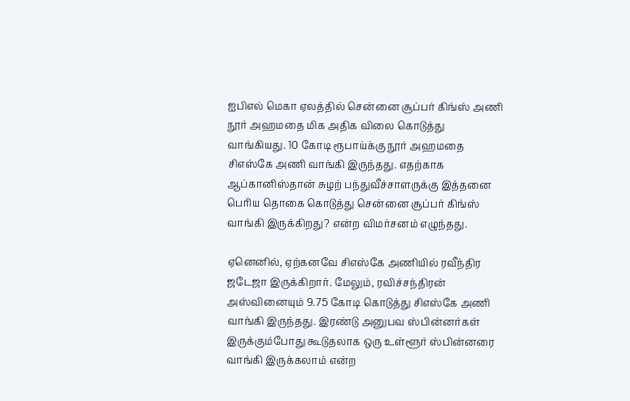ஐபிஎல் மெகா ஏலத்தில் சென்னை சூப்பர் கிங்ஸ் அணி நூர் அஹமதை மிக அதிக விலை கொடுத்து வாங்கியது. 10 கோடி ரூபாய்க்கு நூர் அஹமதை சிஎஸ்கே அணி வாங்கி இருந்தது. எதற்காக ஆப்கானிஸ்தான் சுழற் பந்துவீச்சாளருக்கு இத்தனை பெரிய தொகை கொடுத்து சென்னை சூப்பர் கிங்ஸ் வாங்கி இருக்கிறது? என்ற விமர்சனம் எழுந்தது.

ஏனெனில், ஏற்கனவே சிஎஸ்கே அணியில் ரவீந்திர ஜடேஜா இருக்கிறார். மேலும், ரவிச்சந்திரன் அஸ்வினையும் 9.75 கோடி கொடுத்து சிஎஸ்கே அணி வாங்கி இருந்தது. இரண்டு அனுபவ ஸ்பின்னர்கள் இருக்கும்போது கூடுதலாக ஒரு உள்ளூர் ஸ்பின்னரை வாங்கி இருக்கலாம் என்ற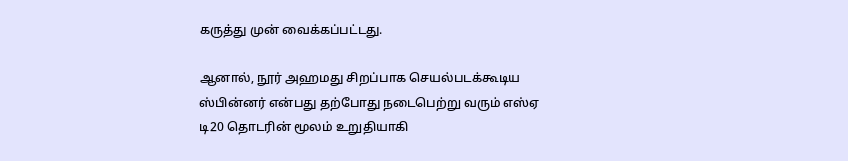கருத்து முன் வைக்கப்பட்டது.

ஆனால், நூர் அஹமது சிறப்பாக செயல்படக்கூடிய ஸ்பின்னர் என்பது தற்போது நடைபெற்று வரும் எஸ்ஏ டி20 தொடரின் மூலம் உறுதியாகி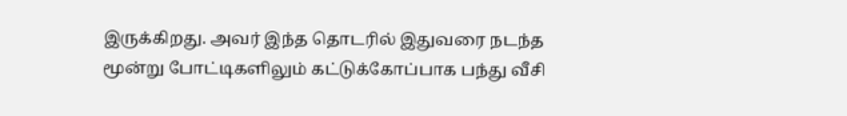இருக்கிறது. அவர் இந்த தொடரில் இதுவரை நடந்த மூன்று போட்டிகளிலும் கட்டுக்கோப்பாக பந்து வீசி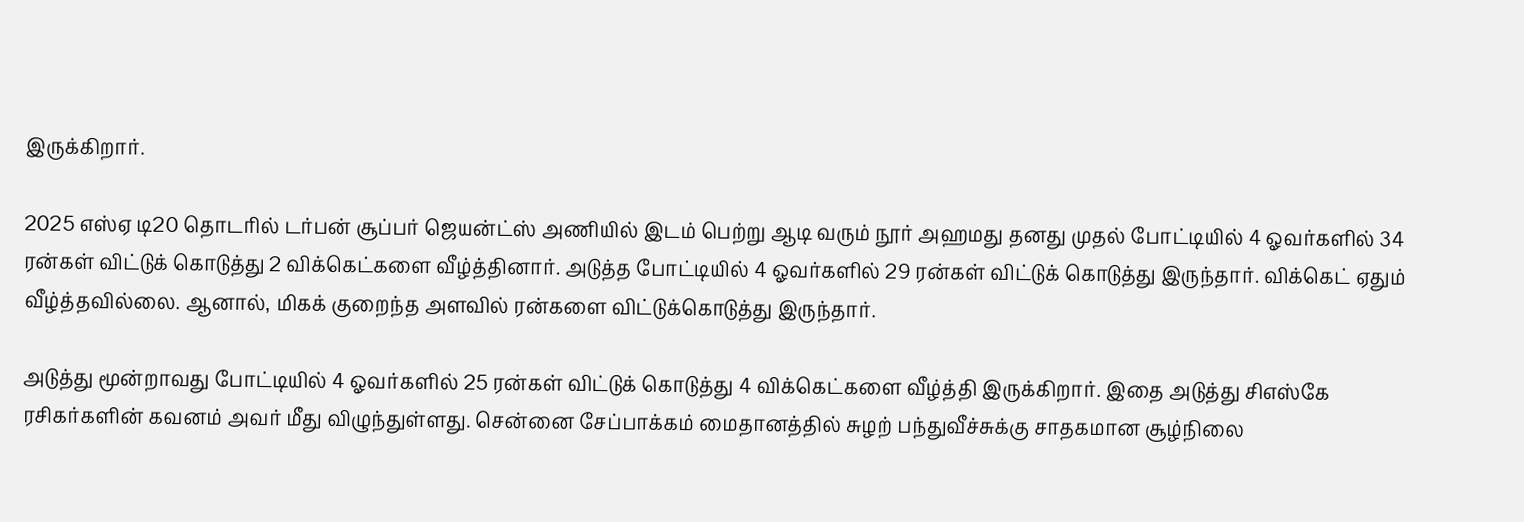இருக்கிறார்.

2025 எஸ்ஏ டி20 தொடரில் டர்பன் சூப்பர் ஜெயன்ட்ஸ் அணியில் இடம் பெற்று ஆடி வரும் நூர் அஹமது தனது முதல் போட்டியில் 4 ஓவர்களில் 34 ரன்கள் விட்டுக் கொடுத்து 2 விக்கெட்களை வீழ்த்தினார். அடுத்த போட்டியில் 4 ஓவர்களில் 29 ரன்கள் விட்டுக் கொடுத்து இருந்தார். விக்கெட் ஏதும் வீழ்த்தவில்லை. ஆனால், மிகக் குறைந்த அளவில் ரன்களை விட்டுக்கொடுத்து இருந்தார்.

அடுத்து மூன்றாவது போட்டியில் 4 ஓவர்களில் 25 ரன்கள் விட்டுக் கொடுத்து 4 விக்கெட்களை வீழ்த்தி இருக்கிறார். இதை அடுத்து சிஎஸ்கே ரசிகர்களின் கவனம் அவர் மீது விழுந்துள்ளது. சென்னை சேப்பாக்கம் மைதானத்தில் சுழற் பந்துவீச்சுக்கு சாதகமான சூழ்நிலை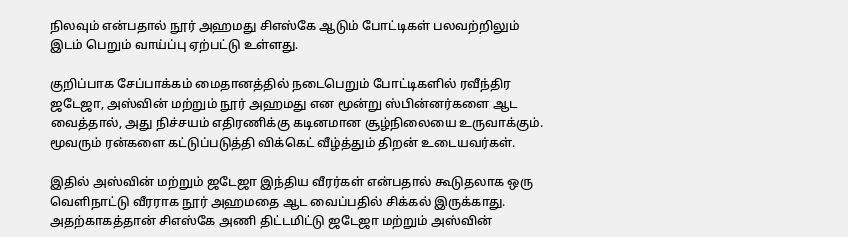நிலவும் என்பதால் நூர் அஹமது சிஎஸ்கே ஆடும் போட்டிகள் பலவற்றிலும் இடம் பெறும் வாய்ப்பு ஏற்பட்டு உள்ளது.

குறிப்பாக சேப்பாக்கம் மைதானத்தில் நடைபெறும் போட்டிகளில் ரவீந்திர ஜடேஜா, அஸ்வின் மற்றும் நூர் அஹமது என மூன்று ஸ்பின்னர்களை ஆட வைத்தால், அது நிச்சயம் எதிரணிக்கு கடினமான சூழ்நிலையை உருவாக்கும். மூவரும் ரன்களை கட்டுப்படுத்தி விக்கெட் வீழ்த்தும் திறன் உடையவர்கள்.

இதில் அஸ்வின் மற்றும் ஜடேஜா இந்திய வீரர்கள் என்பதால் கூடுதலாக ஒரு வெளிநாட்டு வீரராக நூர் அஹமதை ஆட வைப்பதில் சிக்கல் இருக்காது. அதற்காகத்தான் சிஎஸ்கே அணி திட்டமிட்டு ஜடேஜா மற்றும் அஸ்வின்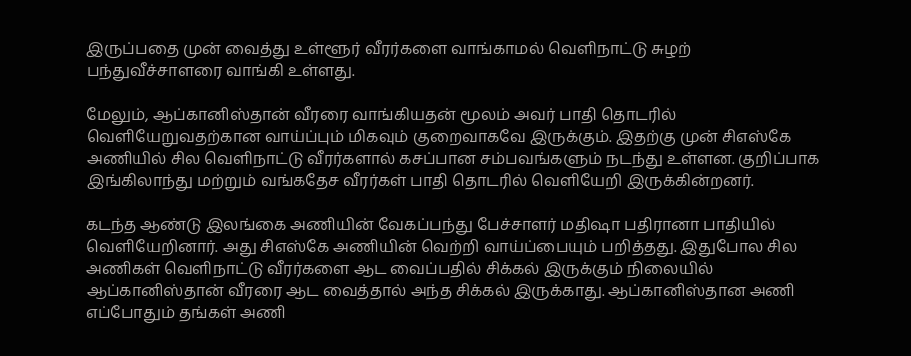இருப்பதை முன் வைத்து உள்ளூர் வீரர்களை வாங்காமல் வெளிநாட்டு சுழற் பந்துவீச்சாளரை வாங்கி உள்ளது.

மேலும், ஆப்கானிஸ்தான் வீரரை வாங்கியதன் மூலம் அவர் பாதி தொடரில் வெளியேறுவதற்கான வாய்ப்பும் மிகவும் குறைவாகவே இருக்கும். இதற்கு முன் சிஎஸ்கே அணியில் சில வெளிநாட்டு வீரர்களால் கசப்பான சம்பவங்களும் நடந்து உள்ளன. குறிப்பாக இங்கிலாந்து மற்றும் வங்கதேச வீரர்கள் பாதி தொடரில் வெளியேறி இருக்கின்றனர்.

கடந்த ஆண்டு இலங்கை அணியின் வேகப்பந்து பேச்சாளர் மதிஷா பதிரானா பாதியில் வெளியேறினார். அது சிஎஸ்கே அணியின் வெற்றி வாய்ப்பையும் பறித்தது. இதுபோல சில அணிகள் வெளிநாட்டு வீரர்களை ஆட வைப்பதில் சிக்கல் இருக்கும் நிலையில் ஆப்கானிஸ்தான் வீரரை ஆட வைத்தால் அந்த சிக்கல் இருக்காது. ஆப்கானிஸ்தான அணி எப்போதும் தங்கள் அணி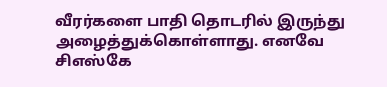வீரர்களை பாதி தொடரில் இருந்து அழைத்துக்கொள்ளாது. எனவே சிஎஸ்கே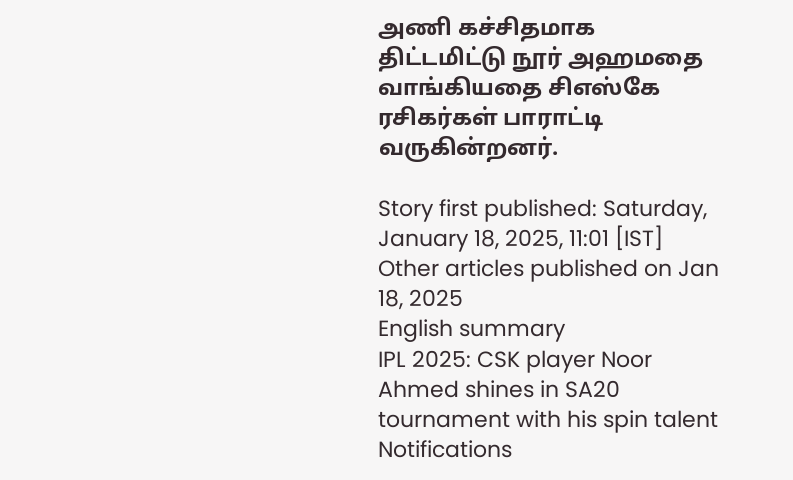அணி கச்சிதமாக திட்டமிட்டு நூர் அஹமதை வாங்கியதை சிஎஸ்கே ரசிகர்கள் பாராட்டி வருகின்றனர்.

Story first published: Saturday, January 18, 2025, 11:01 [IST]
Other articles published on Jan 18, 2025
English summary
IPL 2025: CSK player Noor Ahmed shines in SA20 tournament with his spin talent
Notifications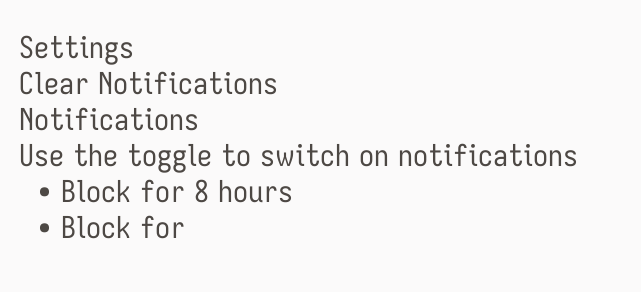Settings
Clear Notifications
Notifications
Use the toggle to switch on notifications
  • Block for 8 hours
  • Block for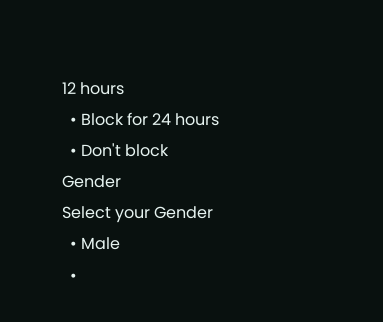12 hours
  • Block for 24 hours
  • Don't block
Gender
Select your Gender
  • Male
  •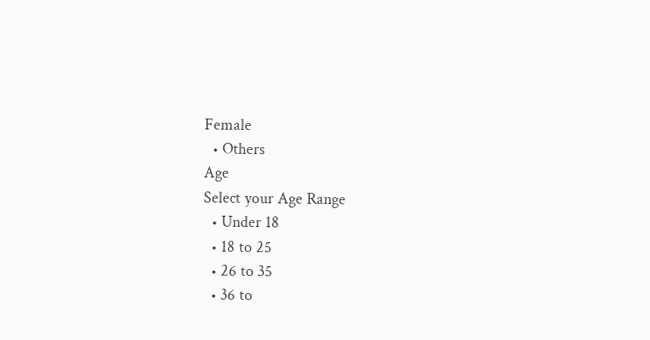Female
  • Others
Age
Select your Age Range
  • Under 18
  • 18 to 25
  • 26 to 35
  • 36 to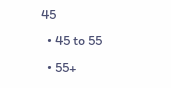45
  • 45 to 55
  • 55+